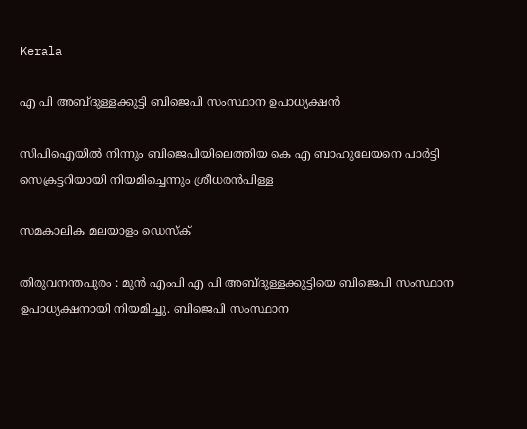Kerala

എ പി അബ്ദുള്ളക്കുട്ടി ബിജെപി സംസ്ഥാന ഉപാധ്യക്ഷന്‍

സിപിഐയില്‍ നിന്നും ബിജെപിയിലെത്തിയ കെ എ ബാഹുലേയനെ പാര്‍ട്ടി സെക്രട്ടറിയായി നിയമിച്ചെന്നും ശ്രീധരന്‍പിള്ള

സമകാലിക മലയാളം ഡെസ്ക്

തിരുവനന്തപുരം : മുന്‍ എംപി എ പി അബ്ദുള്ളക്കുട്ടിയെ ബിജെപി സംസ്ഥാന ഉപാധ്യക്ഷനായി നിയമിച്ചു. ബിജെപി സംസ്ഥാന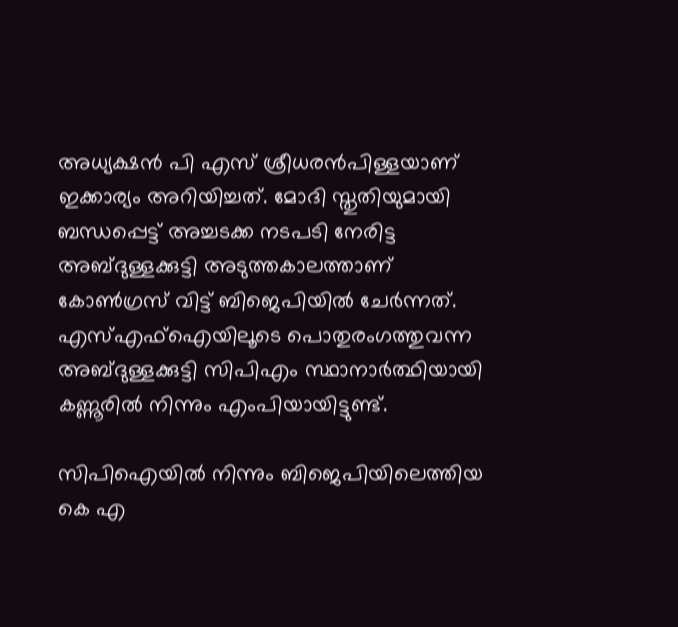അധ്യക്ഷന്‍ പി എസ് ശ്രീധരന്‍പിള്ളയാണ് ഇക്കാര്യം അറിയിച്ചത്. മോദി സ്തുതിയുമായി ബന്ധപ്പെട്ട് അച്ചടക്ക നടപടി നേരിട്ട അബ്ദുള്ളക്കുട്ടി അടുത്തകാലത്താണ് കോണ്‍ഗ്രസ് വിട്ട് ബിജെപിയില്‍ ചേര്‍ന്നത്. എസ്എഫ്‌ഐയിലൂടെ പൊതുരംഗത്തുവന്ന അബ്ദുള്ളക്കുട്ടി സിപിഎം സ്ഥാനാര്‍ത്ഥിയായി കണ്ണൂരില്‍ നിന്നും എംപിയായിട്ടുണ്ട്.

സിപിഐയില്‍ നിന്നും ബിജെപിയിലെത്തിയ കെ എ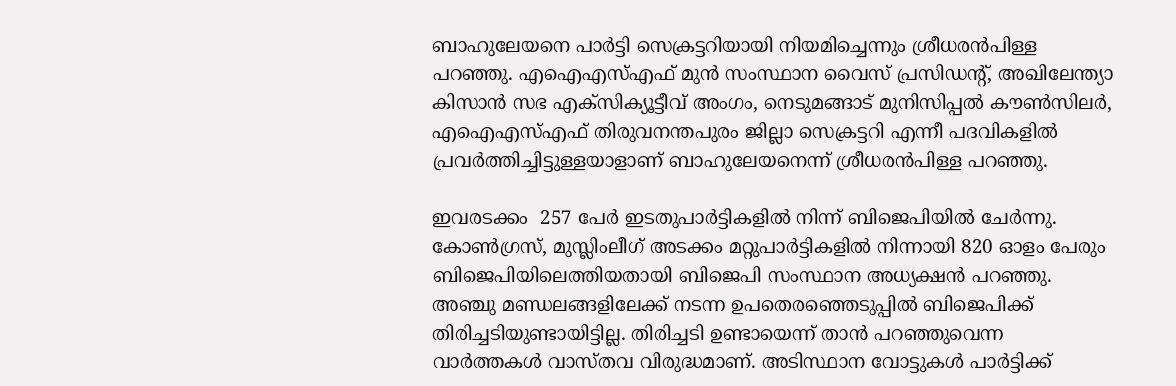ബാഹുലേയനെ പാര്‍ട്ടി സെക്രട്ടറിയായി നിയമിച്ചെന്നും ശ്രീധരന്‍പിള്ള പറഞ്ഞു. എഐഎസ്എഫ് മുന്‍ സംസ്ഥാന വൈസ് പ്രസിഡന്റ്, അഖിലേന്ത്യാ കിസാന്‍ സഭ എക്‌സിക്യൂട്ടീവ് അംഗം, നെടുമങ്ങാട് മുനിസിപ്പല്‍ കൗണ്‍സിലര്‍, എഐഎസ്എഫ് തിരുവനന്തപുരം ജില്ലാ സെക്രട്ടറി എന്നീ പദവികളില്‍ പ്രവര്‍ത്തിച്ചിട്ടുള്ളയാളാണ് ബാഹുലേയനെന്ന് ശ്രീധരന്‍പിള്ള പറഞ്ഞു.

ഇവരടക്കം  257 പേര്‍ ഇടതുപാര്‍ട്ടികളില്‍ നിന്ന് ബിജെപിയില്‍ ചേര്‍ന്നു. കോണ്‍ഗ്രസ്, മുസ്ലിംലീഗ് അടക്കം മറ്റുപാര്‍ട്ടികളില്‍ നിന്നായി 820 ഓളം പേരും ബിജെപിയിലെത്തിയതായി ബിജെപി സംസ്ഥാന അധ്യക്ഷന്‍ പറഞ്ഞു. അഞ്ചു മണ്ഡലങ്ങളിലേക്ക് നടന്ന ഉപതെരഞ്ഞെടുപ്പില്‍ ബിജെപിക്ക് തിരിച്ചടിയുണ്ടായിട്ടില്ല. തിരിച്ചടി ഉണ്ടായെന്ന് താന്‍ പറഞ്ഞുവെന്ന വാര്‍ത്തകള്‍ വാസ്തവ വിരുദ്ധമാണ്. അടിസ്ഥാന വോട്ടുകള്‍ പാര്‍ട്ടിക്ക്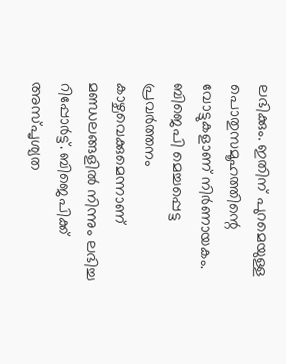ലഭിക്കും. ഇതിന് പുറമെയുള്ള പൊതുസമൂഹത്തിന്റെ വോട്ടുകളാണ് നിര്‍ണായകം. ബിജെപി മെച്ചപ്പെട്ട പ്രവര്‍ത്തനം കാഴ്ചവെക്കുമെന്നാണ് മണ്ഡലങ്ങളില്‍ നിന്നും ലഭിച്ച റിപ്പോര്‍ട്ട്. ബിജെപിക്ക് അസ്പൃശ്യത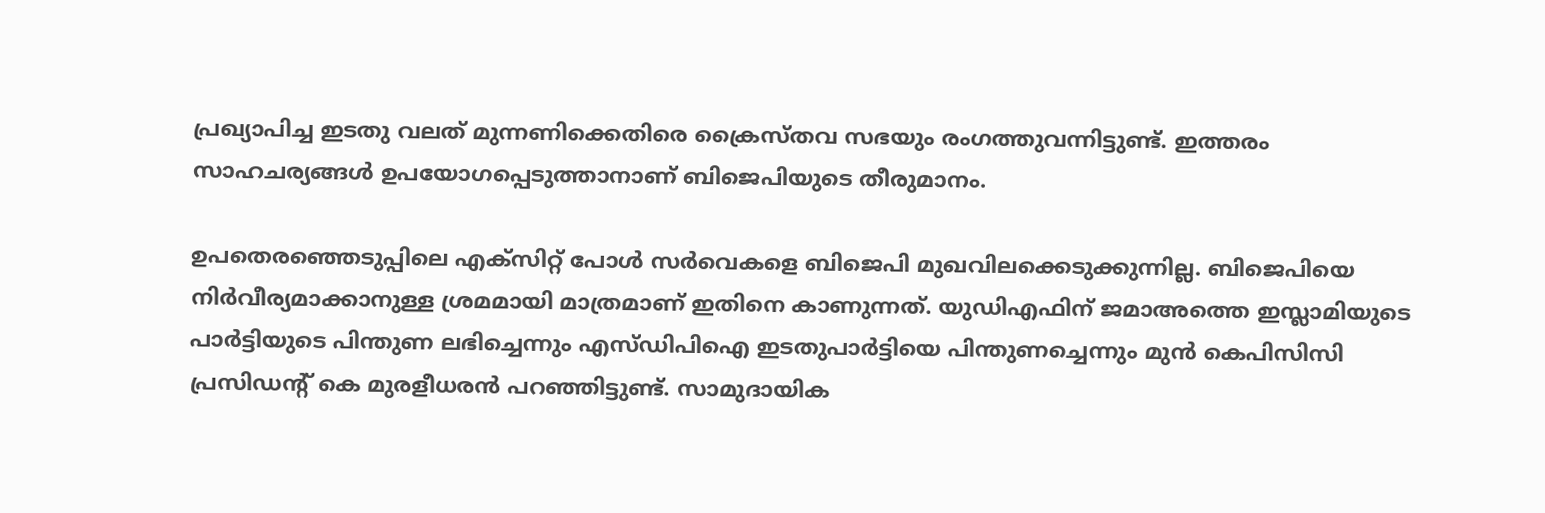പ്രഖ്യാപിച്ച ഇടതു വലത് മുന്നണിക്കെതിരെ ക്രൈസ്തവ സഭയും രംഗത്തുവന്നിട്ടുണ്ട്. ഇത്തരം സാഹചര്യങ്ങള്‍ ഉപയോഗപ്പെടുത്താനാണ് ബിജെപിയുടെ തീരുമാനം.

ഉപതെരഞ്ഞെടുപ്പിലെ എക്‌സിറ്റ് പോള്‍ സര്‍വെകളെ ബിജെപി മുഖവിലക്കെടുക്കുന്നില്ല. ബിജെപിയെ നിര്‍വീര്യമാക്കാനുള്ള ശ്രമമായി മാത്രമാണ് ഇതിനെ കാണുന്നത്. യുഡിഎഫിന് ജമാഅത്തെ ഇസ്ലാമിയുടെ പാര്‍ട്ടിയുടെ പിന്തുണ ലഭിച്ചെന്നും എസ്ഡിപിഐ ഇടതുപാര്‍ട്ടിയെ പിന്തുണച്ചെന്നും മുന്‍ കെപിസിസി പ്രസിഡന്റ് കെ മുരളീധരന്‍ പറഞ്ഞിട്ടുണ്ട്. സാമുദായിക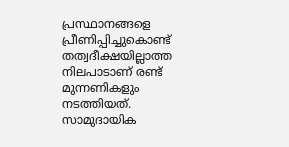പ്രസ്ഥാനങ്ങളെ പ്രീണിപ്പിച്ചുകൊണ്ട് തത്വദീക്ഷയില്ലാത്ത നിലപാടാണ് രണ്ട് മുന്നണികളും നടത്തിയത്. സാമുദായിക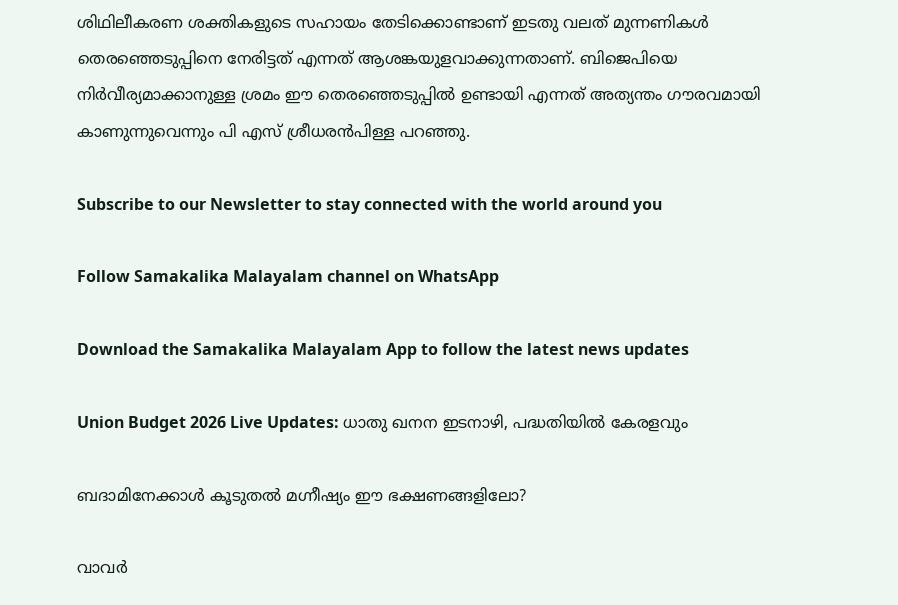ശിഥിലീകരണ ശക്തികളുടെ സഹായം തേടിക്കൊണ്ടാണ് ഇടതു വലത് മുന്നണികള്‍ തെരഞ്ഞെടുപ്പിനെ നേരിട്ടത് എന്നത് ആശങ്കയുളവാക്കുന്നതാണ്. ബിജെപിയെ നിര്‍വീര്യമാക്കാനുള്ള ശ്രമം ഈ തെരഞ്ഞെടുപ്പില്‍ ഉണ്ടായി എന്നത് അത്യന്തം ഗൗരവമായി കാണുന്നുവെന്നും പി എസ് ശ്രീധരന്‍പിള്ള പറഞ്ഞു.

Subscribe to our Newsletter to stay connected with the world around you

Follow Samakalika Malayalam channel on WhatsApp

Download the Samakalika Malayalam App to follow the latest news updates

Union Budget 2026 Live Updates: ധാതു ഖനന ഇടനാഴി, പദ്ധതിയില്‍ കേരളവും

ബദാമിനേക്കാൾ കൂടുതൽ മഗ്നീഷ്യം ഈ ഭക്ഷണങ്ങളിലോ?

വാവര്‍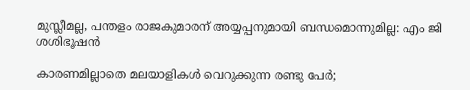മുസ്ലീമല്ല, പന്തളം രാജകുമാരന് അയ്യപ്പനുമായി ബന്ധമൊന്നുമില്ല: എം ജി ശശിഭൂഷന്‍

കാരണമില്ലാതെ മലയാളികള്‍ വെറുക്കുന്ന രണ്ടു പേര്‍;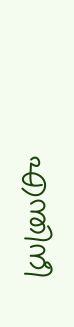എന്തിനീ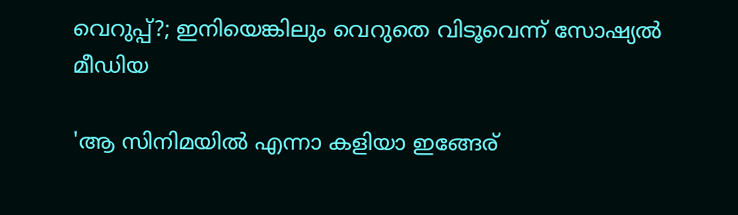വെറുപ്പ്?; ഇനിയെങ്കിലും വെറുതെ വിടൂവെന്ന് സോഷ്യല്‍ മീഡിയ

'ആ സിനിമയിൽ എന്നാ കളിയാ ഇങ്ങേര്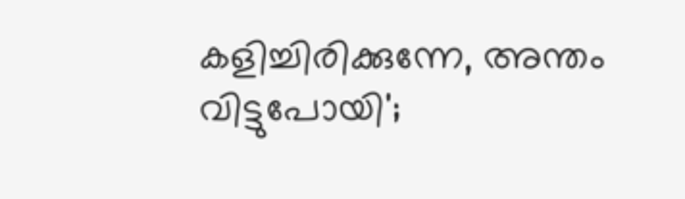കളിച്ചിരിക്കുന്നേ, അന്തം വിട്ടുപോയി';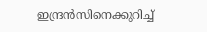ഇന്ദ്രൻസിനെക്കുറിച്ച്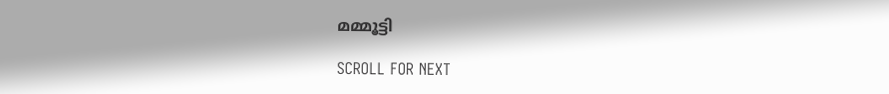മമ്മൂട്ടി

SCROLL FOR NEXT